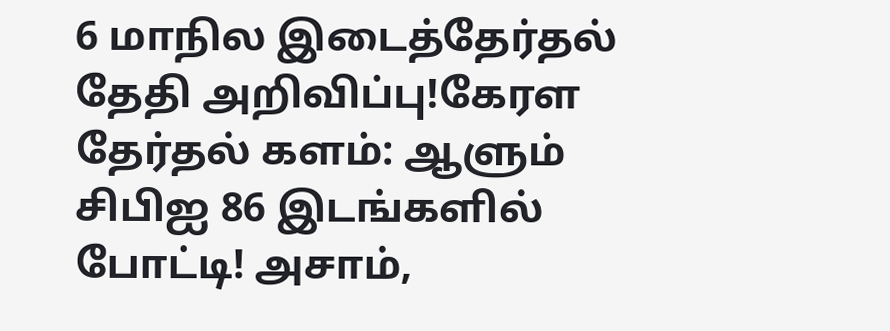6 மாநில இடைத்தேர்தல் தேதி அறிவிப்பு!கேரள தேர்தல் களம்: ஆளும் சிபிஐ 86 இடங்களில் போட்டி! அசாம்,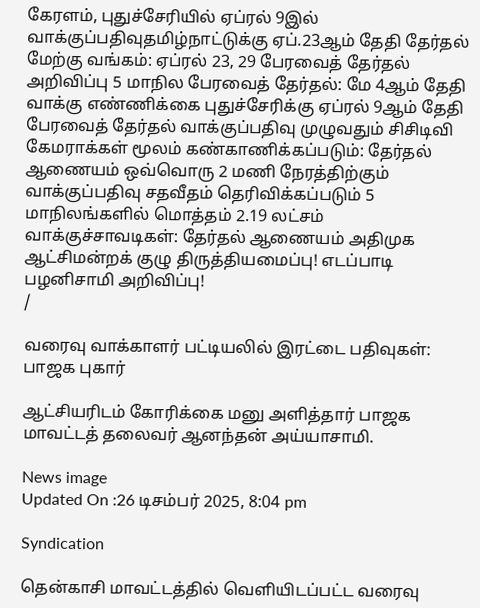கேரளம், புதுச்சேரியில் ஏப்ரல் 9இல் வாக்குப்பதிவுதமிழ்நாட்டுக்கு ஏப்.23ஆம் தேதி தேர்தல் மேற்கு வங்கம்: ஏப்ரல் 23, 29 பேரவைத் தேர்தல் அறிவிப்பு 5 மாநில பேரவைத் தேர்தல்: மே 4ஆம் தேதி வாக்கு எண்ணிக்கை புதுச்சேரிக்கு ஏப்ரல் 9ஆம் தேதி பேரவைத் தேர்தல் வாக்குப்பதிவு முழுவதும் சிசிடிவி கேமராக்கள் மூலம் கண்காணிக்கப்படும்: தேர்தல் ஆணையம் ஒவ்வொரு 2 மணி நேரத்திற்கும் வாக்குப்பதிவு சதவீதம் தெரிவிக்கப்படும் 5 மாநிலங்களில் மொத்தம் 2.19 லட்சம் வாக்குச்சாவடிகள்: தேர்தல் ஆணையம் அதிமுக ஆட்சிமன்றக் குழு திருத்தியமைப்பு! எடப்பாடி பழனிசாமி அறிவிப்பு!
/

வரைவு வாக்காளர் பட்டியலில் இரட்டை பதிவுகள்: பாஜக புகார்

ஆட்சியரிடம் கோரிக்கை மனு அளித்தார் பாஜக மாவட்டத் தலைவர் ஆனந்தன் அய்யாசாமி.

News image
Updated On :26 டிசம்பர் 2025, 8:04 pm

Syndication

தென்காசி மாவட்டத்தில் வெளியிடப்பட்ட வரைவு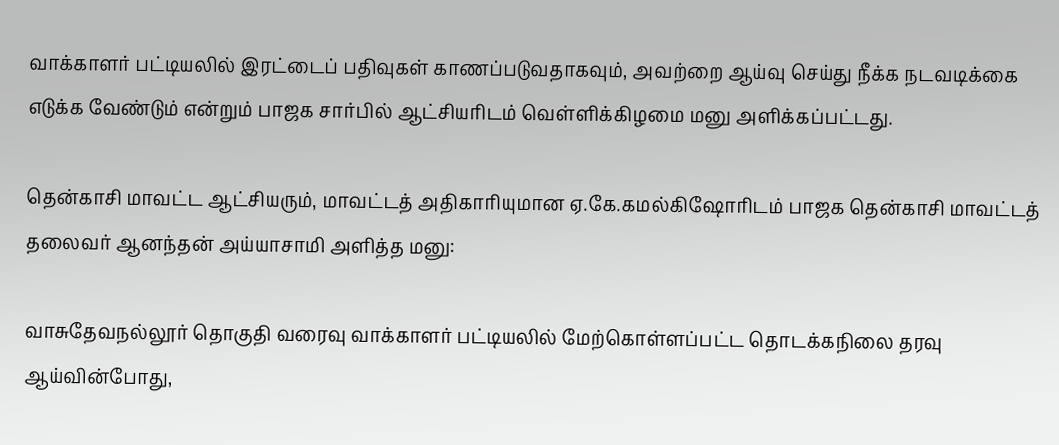வாக்காளர் பட்டியலில் இரட்டைப் பதிவுகள் காணப்படுவதாகவும், அவற்றை ஆய்வு செய்து நீக்க நடவடிக்கை எடுக்க வேண்டும் என்றும் பாஜக சார்பில் ஆட்சியரிடம் வெள்ளிக்கிழமை மனு அளிக்கப்பட்டது.

தென்காசி மாவட்ட ஆட்சியரும், மாவட்டத் அதிகாரியுமான ஏ.கே.கமல்கிஷோரிடம் பாஜக தென்காசி மாவட்டத் தலைவர் ஆனந்தன் அய்யாசாமி அளித்த மனு:

வாசுதேவநல்லூர் தொகுதி வரைவு வாக்காளர் பட்டியலில் மேற்கொள்ளப்பட்ட தொடக்கநிலை தரவு ஆய்வின்போது,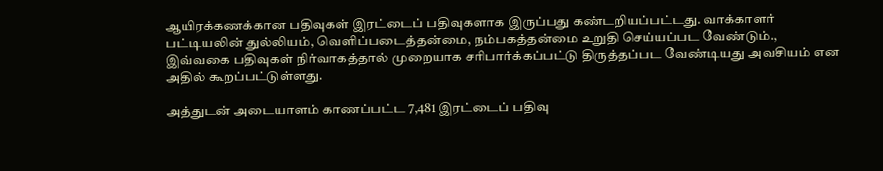ஆயிரக்கணக்கான பதிவுகள் இரட்டைப் பதிவுகளாக இருப்பது கண்டறியப்பட்டது. வாக்காளர் பட்டியலின் துல்லியம், வெளிப்படைத்தன்மை, நம்பகத்தன்மை உறுதி செய்யப்பட வேண்டும்., இவ்வகை பதிவுகள் நிர்வாகத்தால் முறையாக சரிபார்க்கப்பட்டு திருத்தப்பட வேண்டியது அவசியம் என அதில் கூறப்பட்டுள்ளது.

அத்துடன் அடையாளம் காணப்பட்ட 7,481 இரட்டைப் பதிவு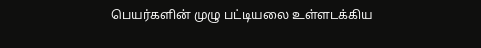பெயர்களின் முழு பட்டியலை உள்ளடக்கிய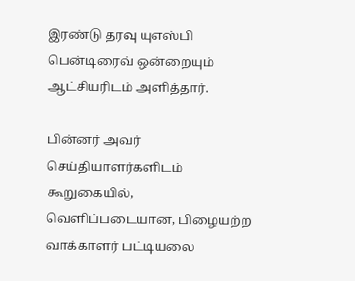இரண்டு தரவு யுஎஸ்பி பென்டிரைவ் ஒன்றையும் ஆட்சியரிடம் அளித்தார்.

பின்னர் அவர் செய்தியாளர்களிடம் கூறுகையில், வெளிப்படையான, பிழையற்ற வாக்காளர் பட்டியலை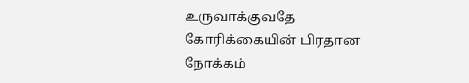உருவாக்குவதே கோரிக்கையின் பிரதான நோக்கம்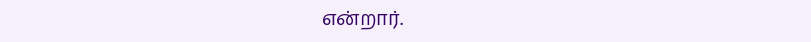என்றார்.